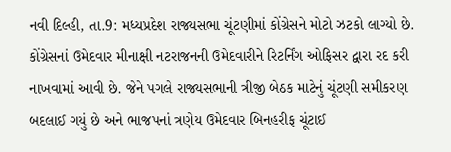નવી દિલ્હી, તા.9: મધ્યપ્રદેશ રાજ્યસભા ચૂંટણીમાં કોંગ્રેસને મોટો ઝટકો લાગ્યો છે. કોંગ્રેસનાં ઉમેદવાર મીનાક્ષી નટરાજનની ઉમેદવારીને રિટર્નિંગ ઓફિસર દ્વારા રદ કરી નાખવામાં આવી છે. જેને પગલે રાજ્યસભાની ત્રીજી બેઠક માટેનું ચૂંટણી સમીકરણ બદલાઈ ગયું છે અને ભાજપનાં ત્રણેય ઉમેદવાર બિનહરીફ ચૂંટાઈ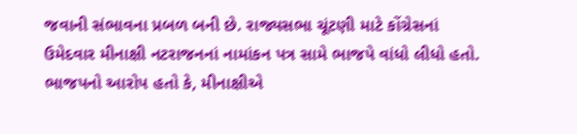જવાની સંભાવના પ્રબળ બની છે. રાજ્યસભા ચૂંટણી માટે કોંગ્રેસનાં ઉમેદવાર મીનાક્ષી નટરાજનનાં નામાંકન પત્ર સામે ભાજપે વાંધો લીધો હતો. ભાજપનો આરોપ હતો કે, મીનાક્ષીએ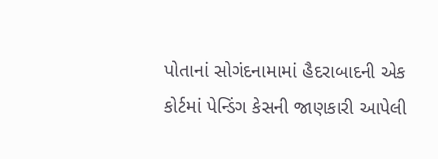પોતાનાં સોગંદનામામાં હૈદરાબાદની એક કોર્ટમાં પેન્ડિંગ કેસની જાણકારી આપેલી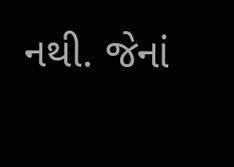નથી. જેનાં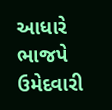આધારે ભાજપે ઉમેદવારી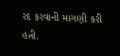રદ કરવાની માગણી કરી હતી.